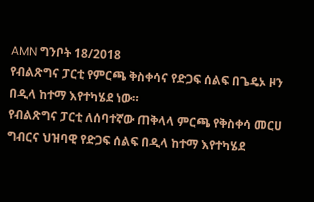AMN ግንቦት 18/2018
የብልጽግና ፓርቲ የምርጫ ቅስቀሳና የድጋፍ ሰልፍ በጌዴኦ ዞን በዲላ ከተማ እየተካሄደ ነው።
የብልጽግና ፓርቲ ለሰባተኛው ጠቅላላ ምርጫ የቅስቀሳ መርሀ ግብርና ህዝባዊ የድጋፍ ሰልፍ በዲላ ከተማ እየተካሄደ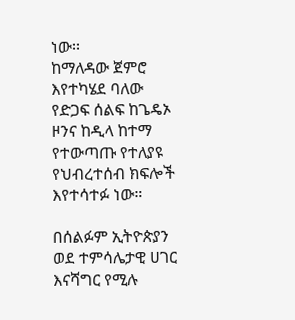ነው፡፡
ከማለዳው ጀምሮ እየተካሄደ ባለው የድጋፍ ሰልፍ ከጌዴኦ ዞንና ከዲላ ከተማ የተውጣጡ የተለያዩ የህብረተሰብ ክፍሎች እየተሳተፉ ነው።

በሰልፉም ኢትዮጵያን ወደ ተምሳሌታዊ ሀገር እናሻግር የሚሉ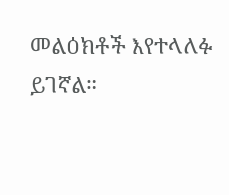መልዕክቶች እየተላለፉ ይገኛል።